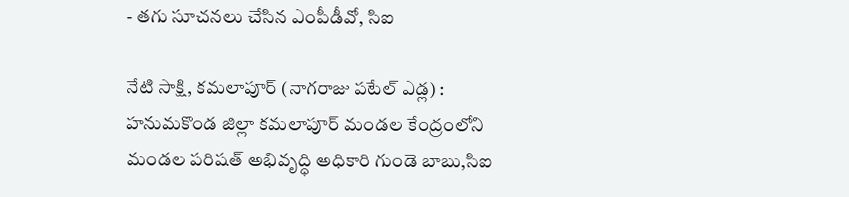- తగు సూచనలు చేసిన ఎంపీడీవో, సిఐ

నేటి సాక్షి, కమలాపూర్ (నాగరాజు పటేల్ ఎడ్ల) : హనుమకొండ జిల్లా కమలాపూర్ మండల కేంద్రంలోని మండల పరిషత్ అభివృద్ధి అధికారి గుండె బాబు,సిఐ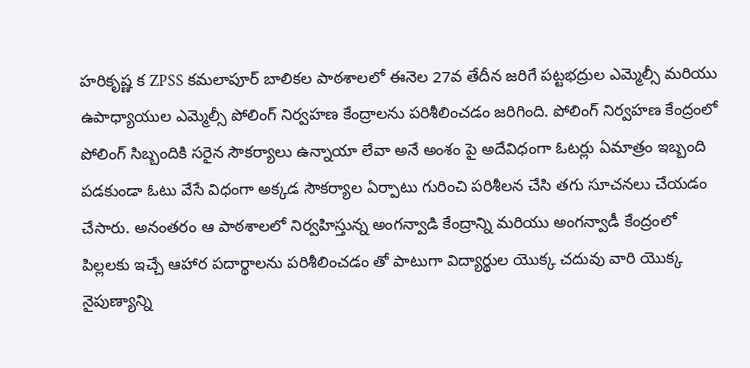హరికృష్ణ క ZPSS కమలాపూర్ బాలికల పాఠశాలలో ఈనెల 27వ తేదీన జరిగే పట్టభద్రుల ఎమ్మెల్సీ మరియు ఉపాధ్యాయుల ఎమ్మెల్సీ పోలింగ్ నిర్వహణ కేంద్రాలను పరిశీలించడం జరిగింది. పోలింగ్ నిర్వహణ కేంద్రంలో పోలింగ్ సిబ్బందికి సరైన సౌకర్యాలు ఉన్నాయా లేవా అనే అంశం పై అదేవిధంగా ఓటర్లు ఏమాత్రం ఇబ్బంది పడకుండా ఓటు వేసే విధంగా అక్కడ సౌకర్యాల ఏర్పాటు గురించి పరిశీలన చేసి తగు సూచనలు చేయడం చేసారు. అనంతరం ఆ పాఠశాలలో నిర్వహిస్తున్న అంగన్వాడి కేంద్రాన్ని మరియు అంగన్వాడీ కేంద్రంలో పిల్లలకు ఇచ్చే ఆహార పదార్థాలను పరిశీలించడం తో పాటుగా విద్యార్థుల యొక్క చదువు వారి యొక్క నైపుణ్యాన్ని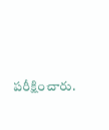పరీక్షించారు.